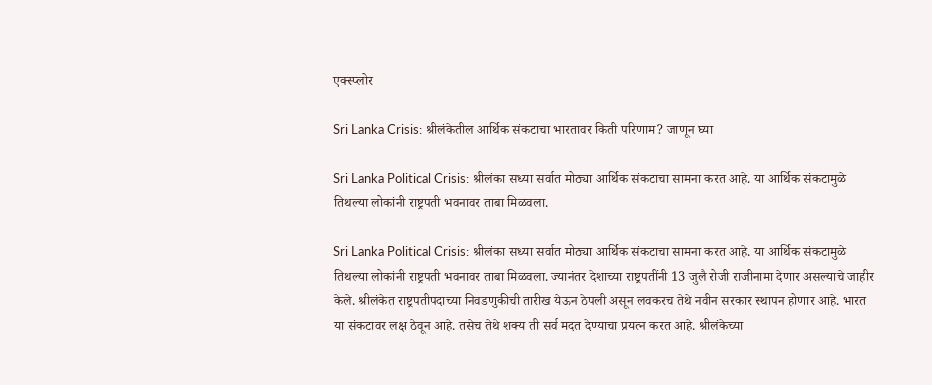एक्स्प्लोर

Sri Lanka Crisis: श्रीलंकेतील आर्थिक संकटाचा भारतावर किती परिणाम? जाणून घ्या

Sri Lanka Political Crisis: श्रीलंका सध्या सर्वात मोठ्या आर्थिक संकटाचा सामना करत आहे. या आर्थिक संकटामुळे तिथल्या लोकांनी राष्ट्रपती भवनावर ताबा मिळवला.

Sri Lanka Political Crisis: श्रीलंका सध्या सर्वात मोठ्या आर्थिक संकटाचा सामना करत आहे. या आर्थिक संकटामुळे तिथल्या लोकांनी राष्ट्रपती भवनावर ताबा मिळवला. ज्यानंतर देशाच्या राष्ट्रपतींनी 13 जुलै रोजी राजीनामा देणार असल्याचे जाहीर केले. श्रीलंकेत राष्ट्रपतीपदाच्या निवडणुकीची तारीख येऊन ठेपली असून लवकरच तेथे नवीन सरकार स्थापन होणार आहे. भारत या संकटावर लक्ष ठेवून आहे. तसेच तेथे शक्य ती सर्व मदत देण्याचा प्रयत्न करत आहे. श्रीलंकेच्या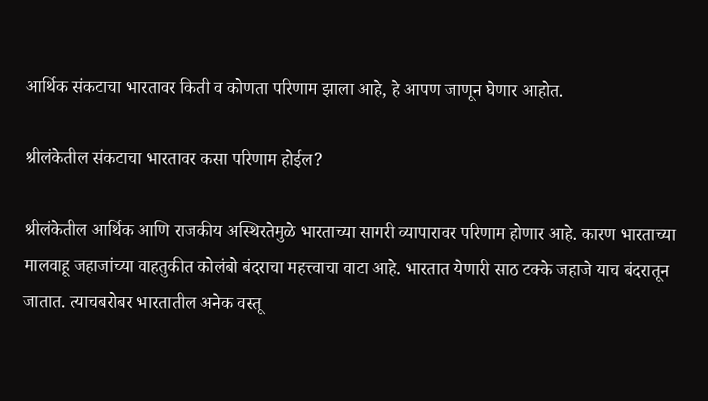आर्थिक संकटाचा भारतावर किती व कोणता परिणाम झाला आहे, हे आपण जाणून घेणार आहोत.

श्रीलंकेतील संकटाचा भारतावर कसा परिणाम होईल?

श्रीलंकेतील आर्थिक आणि राजकीय अस्थिरतेमुळे भारताच्या सागरी व्यापारावर परिणाम होणार आहे. कारण भारताच्या मालवाहू जहाजांच्या वाहतुकीत कोलंबो बंदराचा महत्त्वाचा वाटा आहे. भारतात येणारी साठ टक्के जहाजे याच बंदरातून जातात. त्याचबरोबर भारतातील अनेक वस्तू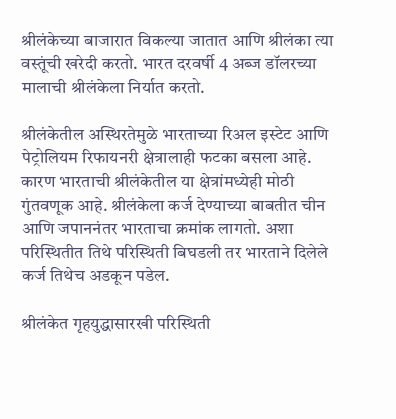श्रीलंकेच्या बाजारात विकल्या जातात आणि श्रीलंका त्या वस्तूंची खरेदी करतो. भारत दरवर्षी 4 अब्ज डॉलरच्या मालाची श्रीलंकेला निर्यात करतो.

श्रीलंकेतील अस्थिरतेमुळे भारताच्या रिअल इस्टेट आणि पेट्रोलियम रिफायनरी क्षेत्रालाही फटका बसला आहे. कारण भारताची श्रीलंकेतील या क्षेत्रांमध्येही मोठी गुंतवणूक आहे. श्रीलंकेला कर्ज देण्याच्या बाबतीत चीन आणि जपाननंतर भारताचा क्रमांक लागतो. अशा परिस्थितीत तिथे परिस्थिती बिघडली तर भारताने दिलेले कर्ज तिथेच अडकून पडेल.

श्रीलंकेत गृहयुद्धासारखी परिस्थिती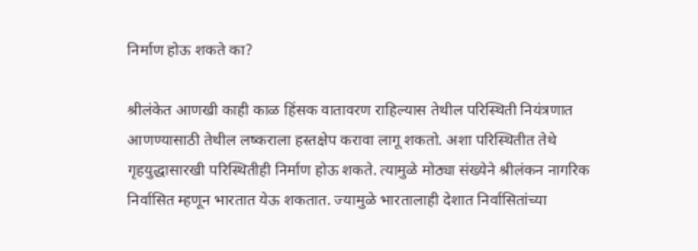निर्माण होऊ शकते का?

श्रीलंकेत आणखी काही काळ हिंसक वातावरण राहिल्यास तेथील परिस्थिती नियंत्रणात आणण्यासाठी तेथील लष्कराला हस्तक्षेप करावा लागू शकतो. अशा परिस्थितीत तेथे गृहयुद्धासारखी परिस्थितीही निर्माण होऊ शकते. त्यामुळे मोठ्या संख्येने श्रीलंकन नागरिक निर्वासित म्हणून भारतात येऊ शकतात. ज्यामुळे भारतालाही देशात निर्वासितांच्या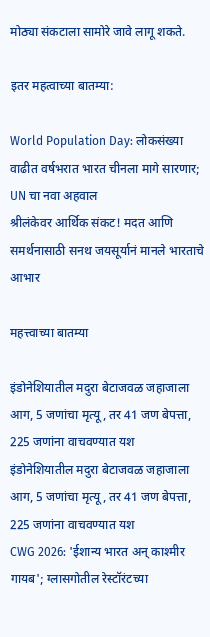मोठ्या संकटाला सामोरे जावे लागू शकते.

इतर महत्वाच्या बातम्या:

World Population Day: लोकसंख्या वाढीत वर्षभरात भारत चीनला मागे सारणार; UN चा नवा अहवाल
श्रीलंकेवर आर्थिक संकट! मदत आणि समर्थनासाठी सनथ जयसूर्यानं मानले भारताचे आभार

महत्त्वाच्या बातम्या

इंडोनेशियातील मदुरा बेटाजवळ जहाजाला आग, 5 जणांचा मृत्यू, तर 41 जण बेपत्ता, 225 जणांना वाचवण्यात यश
इंडोनेशियातील मदुरा बेटाजवळ जहाजाला आग, 5 जणांचा मृत्यू, तर 41 जण बेपत्ता, 225 जणांना वाचवण्यात यश
CWG 2026: 'ईशान्य भारत अन् काश्मीर गायब'; ग्लासगोतील रेस्टॉरंटच्या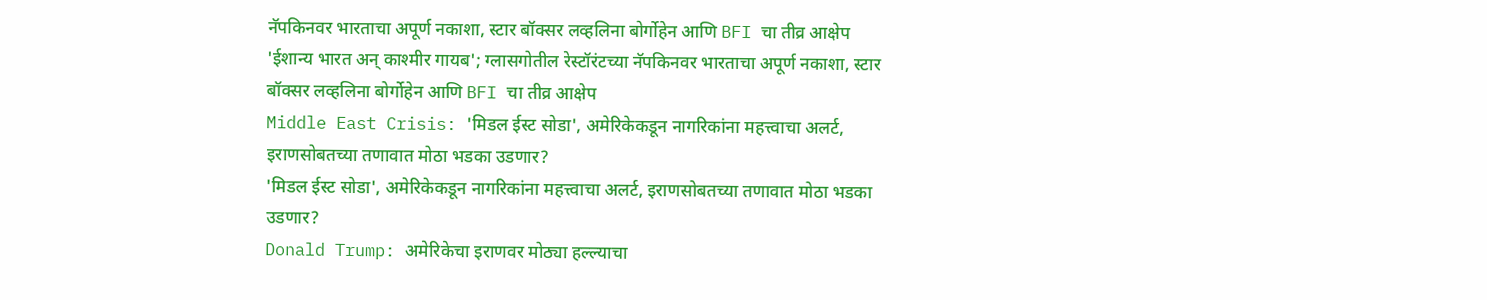नॅपकिनवर भारताचा अपूर्ण नकाशा, स्टार बॉक्सर लव्हलिना बोर्गोहेन आणि BFI चा तीव्र आक्षेप
'ईशान्य भारत अन् काश्मीर गायब'; ग्लासगोतील रेस्टॉरंटच्या नॅपकिनवर भारताचा अपूर्ण नकाशा, स्टार बॉक्सर लव्हलिना बोर्गोहेन आणि BFI चा तीव्र आक्षेप
Middle East Crisis: 'मिडल ईस्ट सोडा', अमेरिकेकडून नागरिकांना महत्त्वाचा अलर्ट, इराणसोबतच्या तणावात मोठा भडका उडणार?
'मिडल ईस्ट सोडा', अमेरिकेकडून नागरिकांना महत्त्वाचा अलर्ट, इराणसोबतच्या तणावात मोठा भडका उडणार?
Donald Trump: अमेरिकेचा इराणवर मोठ्या हल्ल्याचा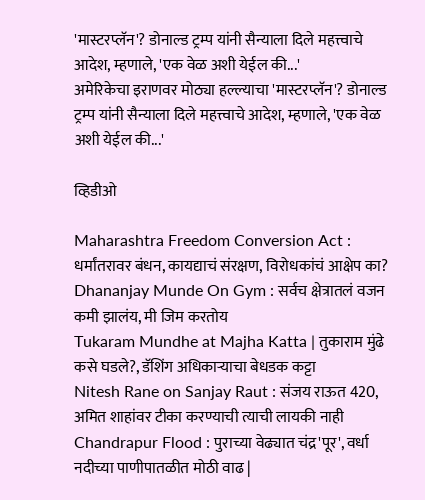'मास्टरप्लॅन'? डोनाल्ड ट्रम्प यांनी सैन्याला दिले महत्त्वाचे आदेश, म्हणाले, 'एक वेळ अशी येईल की...'
अमेरिकेचा इराणवर मोठ्या हल्ल्याचा 'मास्टरप्लॅन'? डोनाल्ड ट्रम्प यांनी सैन्याला दिले महत्त्वाचे आदेश, म्हणाले, 'एक वेळ अशी येईल की...'

व्हिडीओ

Maharashtra Freedom Conversion Act : धर्मांतरावर बंधन, कायद्याचं संरक्षण, विरोधकांचं आक्षेप का?
Dhananjay Munde On Gym : सर्वच क्षेत्रातलं वजन कमी झालंय, मी जिम करतोय
Tukaram Mundhe at Majha Katta | तुकाराम मुंढे कसे घडले?, डॅशिंग अधिकाऱ्याचा बेधडक कट्टा
Nitesh Rane on Sanjay Raut : संजय राऊत 420, अमित शाहांवर टीका करण्याची त्याची लायकी नाही
Chandrapur Flood : पुराच्या वेढ्यात चंद्र'पूर', वर्धा नदीच्या पाणीपातळीत मोठी वाढ |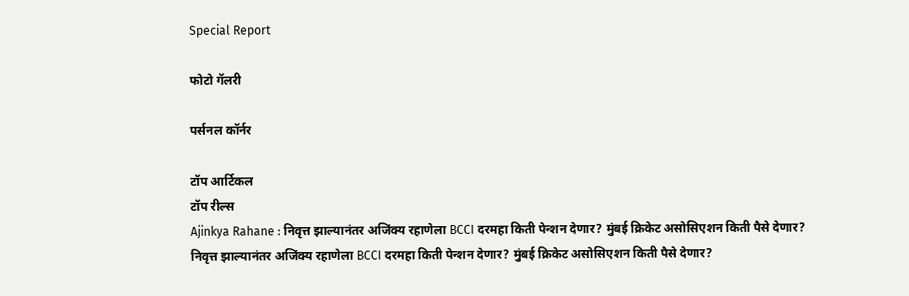Special Report

फोटो गॅलरी

पर्सनल कॉर्नर

टॉप आर्टिकल
टॉप रील्स
Ajinkya Rahane : निवृत्त झाल्यानंतर अजिंक्य रहाणेला BCCI दरमहा किती पेन्शन देणार? मुंबई क्रिकेट असोसिएशन किती पैसे देणार?
निवृत्त झाल्यानंतर अजिंक्य रहाणेला BCCI दरमहा किती पेन्शन देणार? मुंबई क्रिकेट असोसिएशन किती पैसे देणार?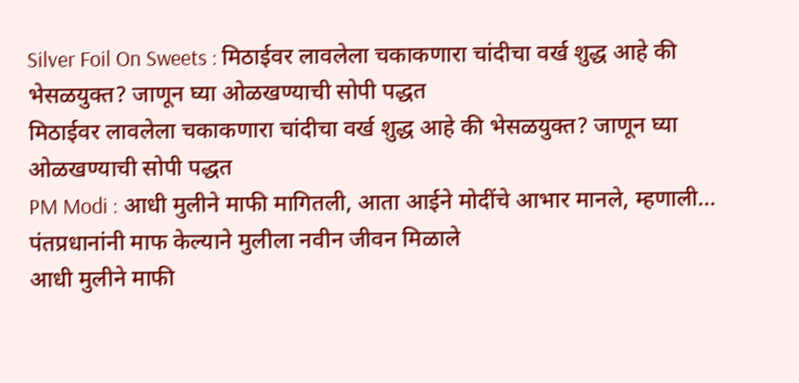Silver Foil On Sweets : मिठाईवर लावलेला चकाकणारा चांदीचा वर्ख शुद्ध आहे की भेसळयुक्त? जाणून घ्या ओळखण्याची सोपी पद्धत
मिठाईवर लावलेला चकाकणारा चांदीचा वर्ख शुद्ध आहे की भेसळयुक्त? जाणून घ्या ओळखण्याची सोपी पद्धत
PM Modi : आधी मुलीने माफी मागितली, आता आईने मोदींचे आभार मानले, म्हणाली... पंतप्रधानांनी माफ केल्याने मुलीला नवीन जीवन मिळाले
आधी मुलीने माफी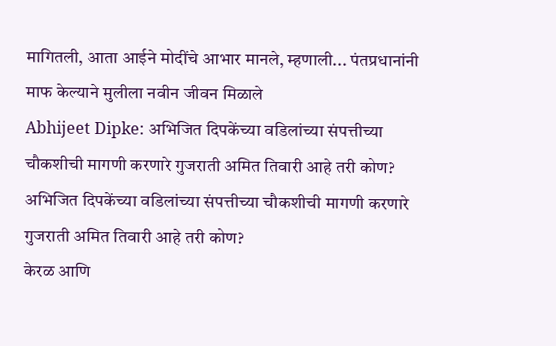मागितली, आता आईने मोदींचे आभार मानले, म्हणाली... पंतप्रधानांनी माफ केल्याने मुलीला नवीन जीवन मिळाले
Abhijeet Dipke: अभिजित दिपकेंच्या वडिलांच्या संपत्तीच्या चौकशीची मागणी करणारे गुजराती अमित तिवारी आहे तरी कोण?
अभिजित दिपकेंच्या वडिलांच्या संपत्तीच्या चौकशीची मागणी करणारे गुजराती अमित तिवारी आहे तरी कोण?
केरळ आणि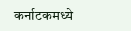कर्नाटकमध्ये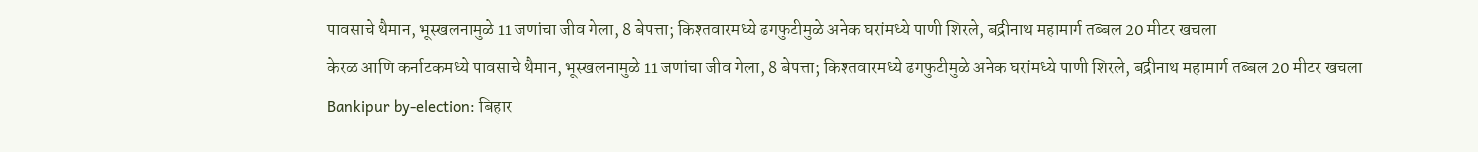पावसाचे थैमान, भूस्खलनामुळे 11 जणांचा जीव गेला, 8 बेपत्ता; किश्तवारमध्ये ढगफुटीमुळे अनेक घरांमध्ये पाणी शिरले, बद्रीनाथ महामार्ग तब्बल 20 मीटर खचला
केरळ आणि कर्नाटकमध्ये पावसाचे थैमान, भूस्खलनामुळे 11 जणांचा जीव गेला, 8 बेपत्ता; किश्तवारमध्ये ढगफुटीमुळे अनेक घरांमध्ये पाणी शिरले, बद्रीनाथ महामार्ग तब्बल 20 मीटर खचला
Bankipur by-election: बिहार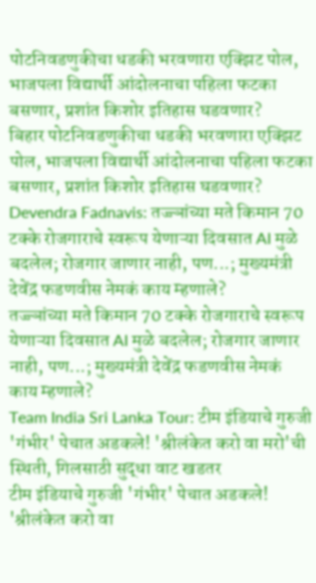पोटनिवडणुकीचा धडकी भरवणारा एक्झिट पोल, भाजपला विद्यार्थी आंदोलनाचा पहिला फटका बसणार, प्रशांत किशोर इतिहास घडवणार?
बिहार पोटनिवडणुकीचा धडकी भरवणारा एक्झिट पोल, भाजपला विद्यार्थी आंदोलनाचा पहिला फटका बसणार, प्रशांत किशोर इतिहास घडवणार?
Devendra Fadnavis: तज्ज्ञांच्या मते किमान 70 टक्के रोजगाराचे स्वरूप येणाऱ्या दिवसात AI मुळे बदलेल; रोजगार जाणार नाही, पण...; मुख्यमंत्री देवेंद्र फडणवीस नेमकं काय म्हणाले?
तज्ज्ञांच्या मते किमान 70 टक्के रोजगाराचे स्वरूप येणाऱ्या दिवसात AI मुळे बदलेल; रोजगार जाणार नाही, पण...; मुख्यमंत्री देवेंद्र फडणवीस नेमकं काय म्हणाले?
Team India Sri Lanka Tour: टीम इंडियाचे गुरुजी 'गंभीर' पेचात अडकले! 'श्रीलंकेत करो वा मरो'ची स्थिती, गिलसाठी सुद्धा वाट खडतर
टीम इंडियाचे गुरुजी 'गंभीर' पेचात अडकले! 'श्रीलंकेत करो वा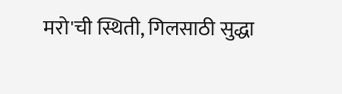मरो'ची स्थिती, गिलसाठी सुद्धा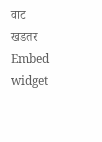वाट खडतर
Embed widget